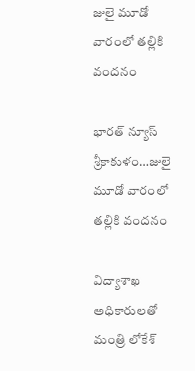జులై మూడో వారంలో తల్లికి వందనం

భారత్ న్యూస్ శ్రీకాకుళం…జులై మూడో వారంలో తల్లికి వందనం

విద్యాశాఖ అధికారులతో మంత్రి లోకేశ్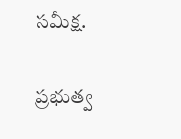సమీక్ష.

ప్రభుత్వ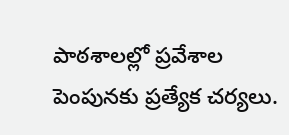పాఠశాలల్లో ప్రవేశాల పెంపునకు ప్రత్యేక చర్యలు.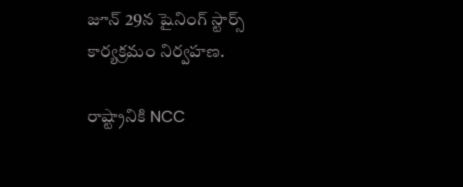జూన్ 29న షైనింగ్ స్టార్స్ కార్యక్రమం నిర్వహణ.

రాష్ట్రానికి NCC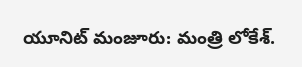యూనిట్ మంజూరు: మంత్రి లోకేశ్.